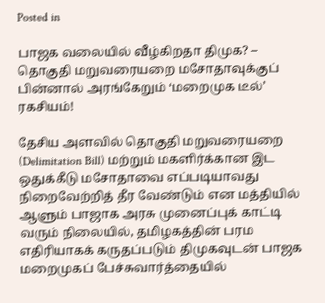Posted in

பாஜக வலையில் வீழ்கிறதா திமுக? – தொகுதி மறுவரையறை மசோதாவுக்குப் பின்னால் அரங்கேறும் ‘மறைமுக டீல்’ ரகசியம்!

தேசிய அளவில் தொகுதி மறுவரையறை (Delimitation Bill) மற்றும் மகளிர்க்கான இட ஒதுக்கீடு மசோதாவை எப்படியாவது நிறைவேற்றித் தீர வேண்டும் என மத்தியில் ஆளும் பாஜாக அரசு முனைப்புக் காட்டி வரும் நிலையில், தமிழகத்தின் பரம எதிரியாகக் கருதப்படும் திமுகவுடன் பாஜக மறைமுகப் பேச்சுவார்த்தையில்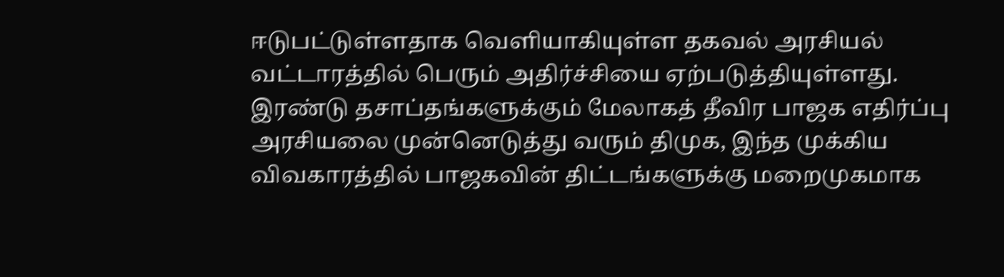ஈடுபட்டுள்ளதாக வெளியாகியுள்ள தகவல் அரசியல் வட்டாரத்தில் பெரும் அதிர்ச்சியை ஏற்படுத்தியுள்ளது. இரண்டு தசாப்தங்களுக்கும் மேலாகத் தீவிர பாஜக எதிர்ப்பு அரசியலை முன்னெடுத்து வரும் திமுக, இந்த முக்கிய விவகாரத்தில் பாஜகவின் திட்டங்களுக்கு மறைமுகமாக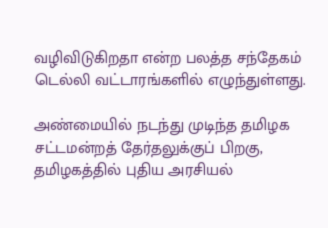வழிவிடுகிறதா என்ற பலத்த சந்தேகம் டெல்லி வட்டாரங்களில் எழுந்துள்ளது.

அண்மையில் நடந்து முடிந்த தமிழக சட்டமன்றத் தேர்தலுக்குப் பிறகு, தமிழகத்தில் புதிய அரசியல்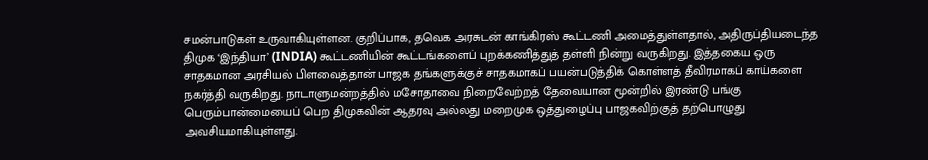சமன்பாடுகள் உருவாகியுள்ளன. குறிப்பாக, தவெக அரசுடன் காங்கிரஸ் கூட்டணி அமைத்துள்ளதால், அதிருப்தியடைந்த திமுக ‘இந்தியா’ (INDIA) கூட்டணியின் கூட்டங்களைப் புறக்கணித்துத் தள்ளி நின்று வருகிறது. இத்தகைய ஒரு சாதகமான அரசியல் பிளவைத்தான் பாஜக தங்களுக்குச் சாதகமாகப் பயன்படுத்திக் கொள்ளத் தீவிரமாகப் காய்களை நகர்த்தி வருகிறது. நாடாளுமன்றத்தில் மசோதாவை நிறைவேற்றத் தேவையான மூன்றில் இரண்டு பங்கு பெரும்பான்மையைப் பெற திமுகவின் ஆதரவு அல்லது மறைமுக ஒத்துழைப்பு பாஜகவிற்குத் தற்பொழுது அவசியமாகியுள்ளது.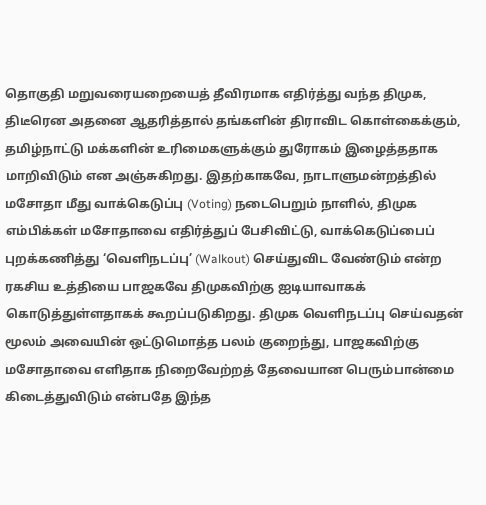தொகுதி மறுவரையறையைத் தீவிரமாக எதிர்த்து வந்த திமுக, திடீரென அதனை ஆதரித்தால் தங்களின் திராவிட கொள்கைக்கும், தமிழ்நாட்டு மக்களின் உரிமைகளுக்கும் துரோகம் இழைத்ததாக மாறிவிடும் என அஞ்சுகிறது. இதற்காகவே, நாடாளுமன்றத்தில் மசோதா மீது வாக்கெடுப்பு (Voting) நடைபெறும் நாளில், திமுக எம்பிக்கள் மசோதாவை எதிர்த்துப் பேசிவிட்டு, வாக்கெடுப்பைப் புறக்கணித்து ‘வெளிநடப்பு’ (Walkout) செய்துவிட வேண்டும் என்ற ரகசிய உத்தியை பாஜகவே திமுகவிற்கு ஐடியாவாகக் கொடுத்துள்ளதாகக் கூறப்படுகிறது. திமுக வெளிநடப்பு செய்வதன் மூலம் அவையின் ஒட்டுமொத்த பலம் குறைந்து, பாஜகவிற்கு மசோதாவை எளிதாக நிறைவேற்றத் தேவையான பெரும்பான்மை கிடைத்துவிடும் என்பதே இந்த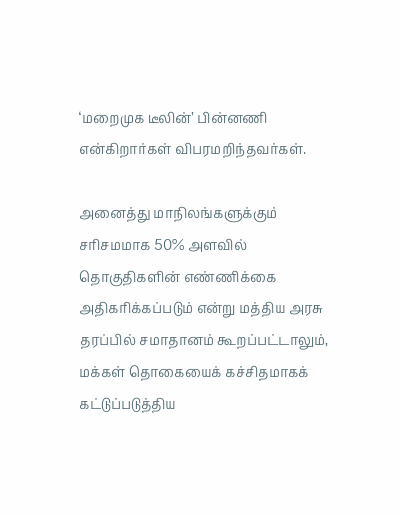‘மறைமுக டீலின்’ பின்னணி என்கிறார்கள் விபரமறிந்தவர்கள்.

அனைத்து மாநிலங்களுக்கும் சரிசமமாக 50% அளவில் தொகுதிகளின் எண்ணிக்கை அதிகரிக்கப்படும் என்று மத்திய அரசு தரப்பில் சமாதானம் கூறப்பட்டாலும், மக்கள் தொகையைக் கச்சிதமாகக் கட்டுப்படுத்திய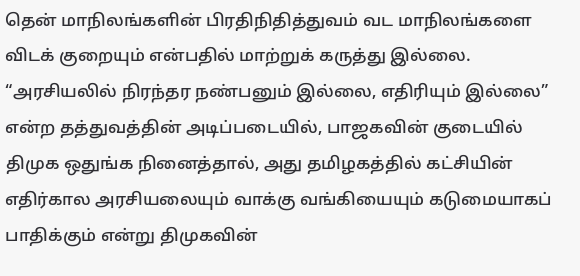தென் மாநிலங்களின் பிரதிநிதித்துவம் வட மாநிலங்களை விடக் குறையும் என்பதில் மாற்றுக் கருத்து இல்லை. “அரசியலில் நிரந்தர நண்பனும் இல்லை, எதிரியும் இல்லை” என்ற தத்துவத்தின் அடிப்படையில், பாஜகவின் குடையில் திமுக ஒதுங்க நினைத்தால், அது தமிழகத்தில் கட்சியின் எதிர்கால அரசியலையும் வாக்கு வங்கியையும் கடுமையாகப் பாதிக்கும் என்று திமுகவின்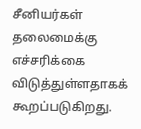சீனியர்கள் தலைமைக்கு எச்சரிக்கை விடுத்துள்ளதாகக் கூறப்படுகிறது.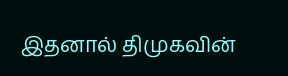இதனால் திமுகவின்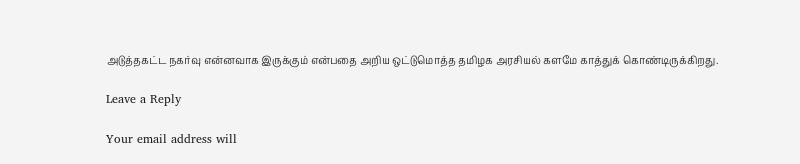அடுத்தகட்ட நகர்வு என்னவாக இருக்கும் என்பதை அறிய ஒட்டுமொத்த தமிழக அரசியல் களமே காத்துக் கொண்டிருக்கிறது.

Leave a Reply

Your email address will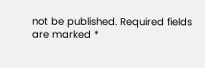not be published. Required fields are marked *